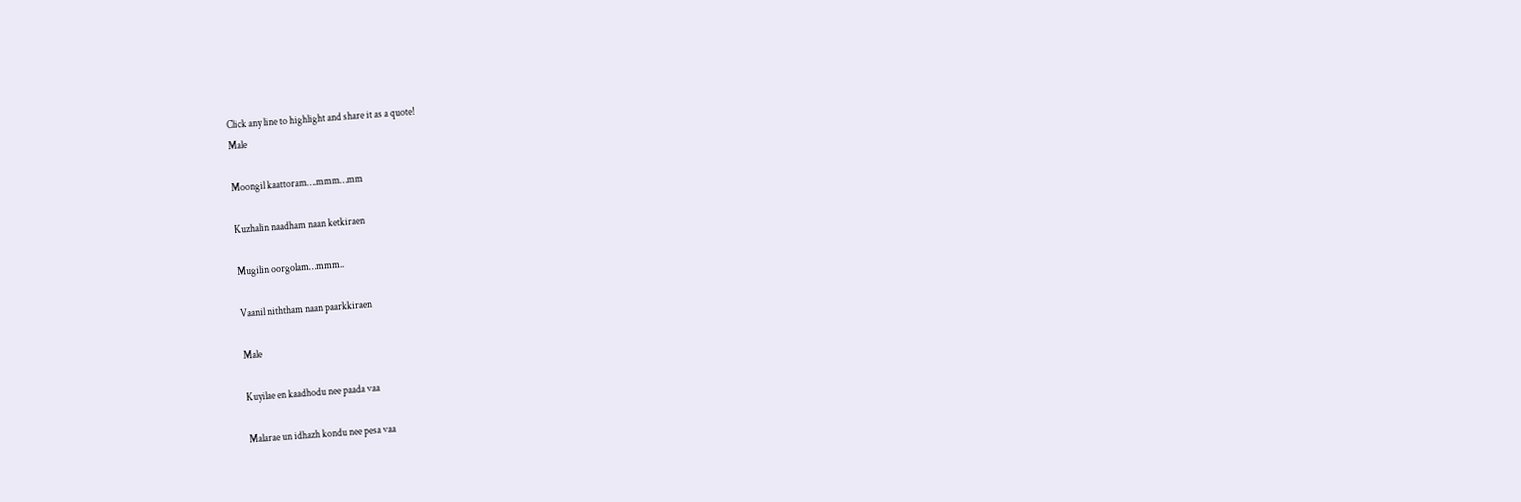Click any line to highlight and share it as a quote!
Male

Moongil kaattoram….mmm…mm

Kuzhalin naadham naan ketkiraen

Mugilin oorgolam…mmm..

Vaanil niththam naan paarkkiraen

Male

Kuyilae en kaadhodu nee paada vaa

Malarae un idhazh kondu nee pesa vaa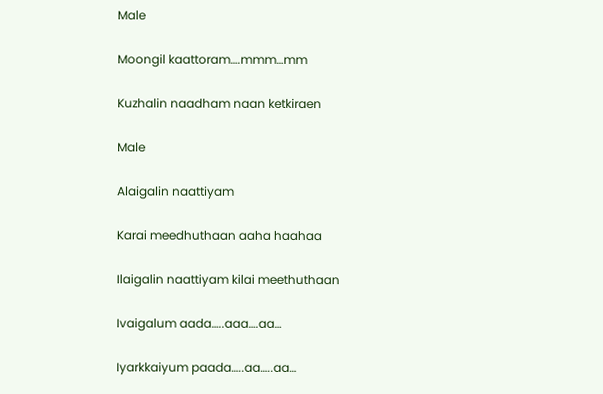Male

Moongil kaattoram….mmm…mm

Kuzhalin naadham naan ketkiraen

Male

Alaigalin naattiyam

Karai meedhuthaan aaha haahaa

Ilaigalin naattiyam kilai meethuthaan

Ivaigalum aada…..aaa….aa…

Iyarkkaiyum paada…..aa…..aa…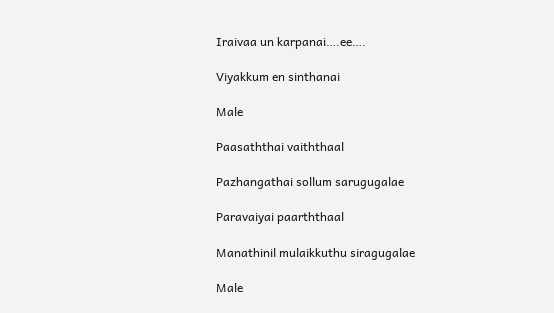Iraivaa un karpanai….ee….

Viyakkum en sinthanai

Male

Paasaththai vaiththaal

Pazhangathai sollum sarugugalae

Paravaiyai paarththaal

Manathinil mulaikkuthu siragugalae

Male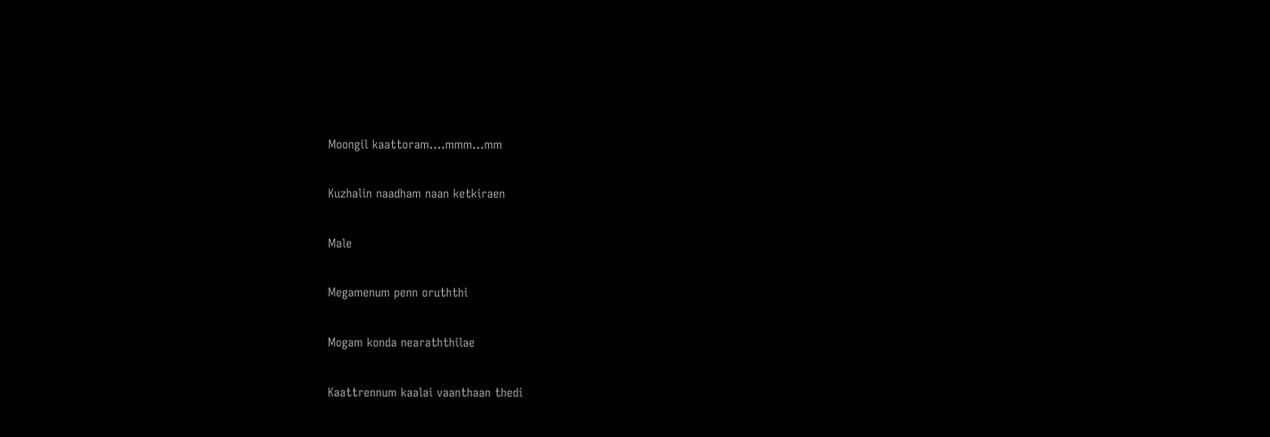Moongil kaattoram….mmm…mm

Kuzhalin naadham naan ketkiraen

Male

Megamenum penn oruththi

Mogam konda nearaththilae

Kaattrennum kaalai vaanthaan thedi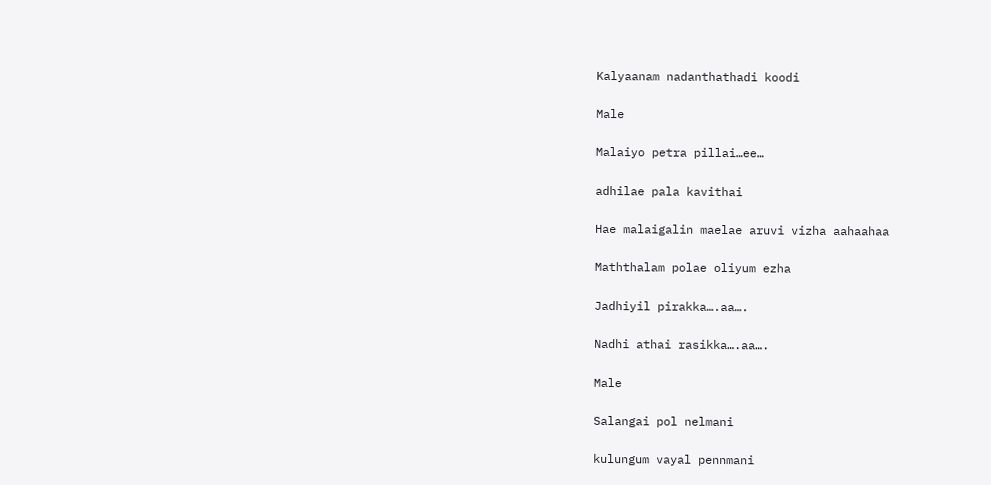Kalyaanam nadanthathadi koodi

Male

Malaiyo petra pillai…ee…

adhilae pala kavithai

Hae malaigalin maelae aruvi vizha aahaahaa

Maththalam polae oliyum ezha

Jadhiyil pirakka….aa….

Nadhi athai rasikka….aa….

Male

Salangai pol nelmani

kulungum vayal pennmani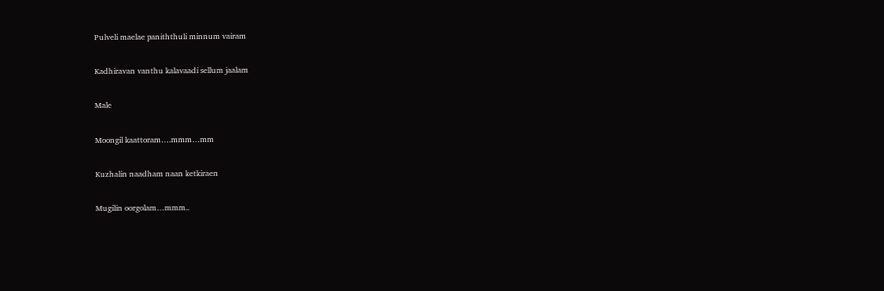Pulveli maelae paniththuli minnum vairam

Kadhiravan vanthu kalavaadi sellum jaalam

Male

Moongil kaattoram….mmm…mm

Kuzhalin naadham naan ketkiraen

Mugilin oorgolam…mmm..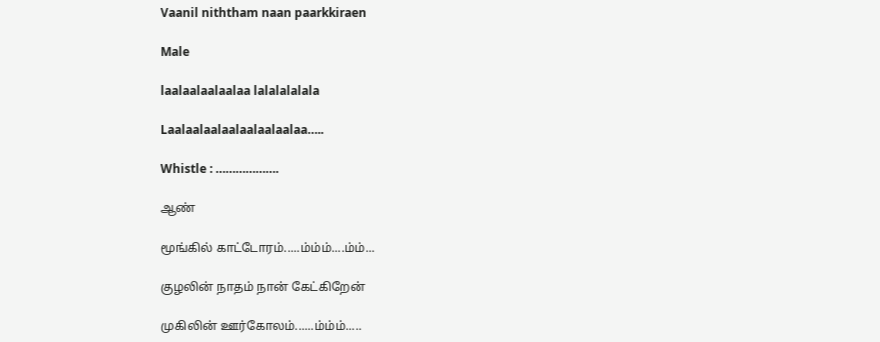Vaanil niththam naan paarkkiraen

Male

laalaalaalaalaa lalalalalala

Laalaalaalaalaalaalaalaa…..

Whistle : ……………….

ஆண்

மூங்கில் காட்டோரம்.....ம்ம்ம்....ம்ம்...

குழலின் நாதம் நான் கேட்கிறேன்

முகிலின் ஊர்கோலம்......ம்ம்ம்.....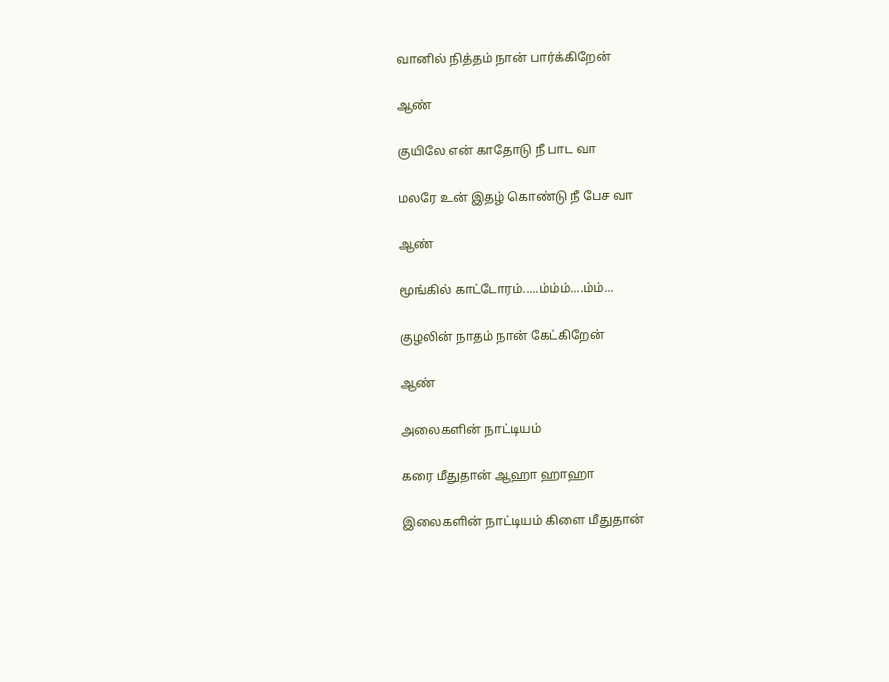வானில் நித்தம் நான் பார்க்கிறேன்

ஆண்

குயிலே என் காதோடு நீ பாட வா

மலரே உன் இதழ் கொண்டு நீ பேச வா

ஆண்

மூங்கில் காட்டோரம்.....ம்ம்ம்....ம்ம்...

குழலின் நாதம் நான் கேட்கிறேன்

ஆண்

அலைகளின் நாட்டியம்

கரை மீதுதான் ஆஹா ஹாஹா

இலைகளின் நாட்டியம் கிளை மீதுதான்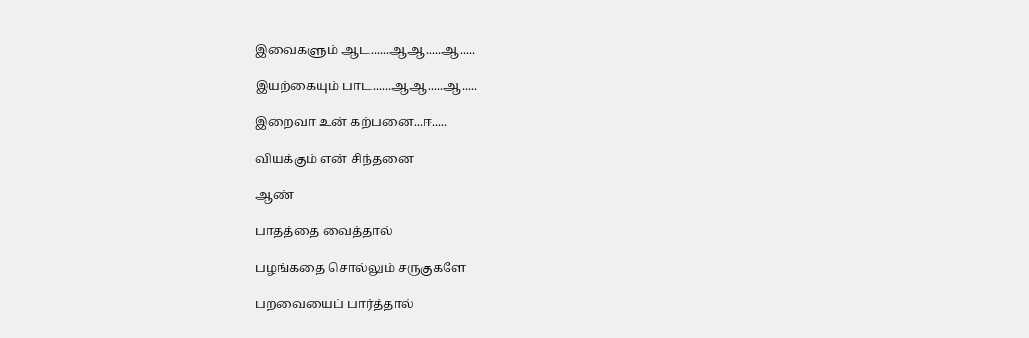இவைகளும் ஆட......ஆஆ.....ஆ.....

இயற்கையும் பாட......ஆஆ.....ஆ.....

இறைவா உன் கற்பனை...ஈ.....

வியக்கும் என் சிந்தனை

ஆண்

பாதத்தை வைத்தால்

பழங்கதை சொல்லும் சருகுகளே

பறவையைப் பார்த்தால்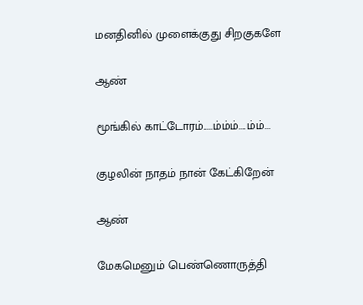மனதினில் முளைக்குது சிறகுகளே

ஆண்

மூங்கில் காட்டோரம்.....ம்ம்ம்....ம்ம்...

குழலின் நாதம் நான் கேட்கிறேன்

ஆண்

மேகமெனும் பெண்ணொருத்தி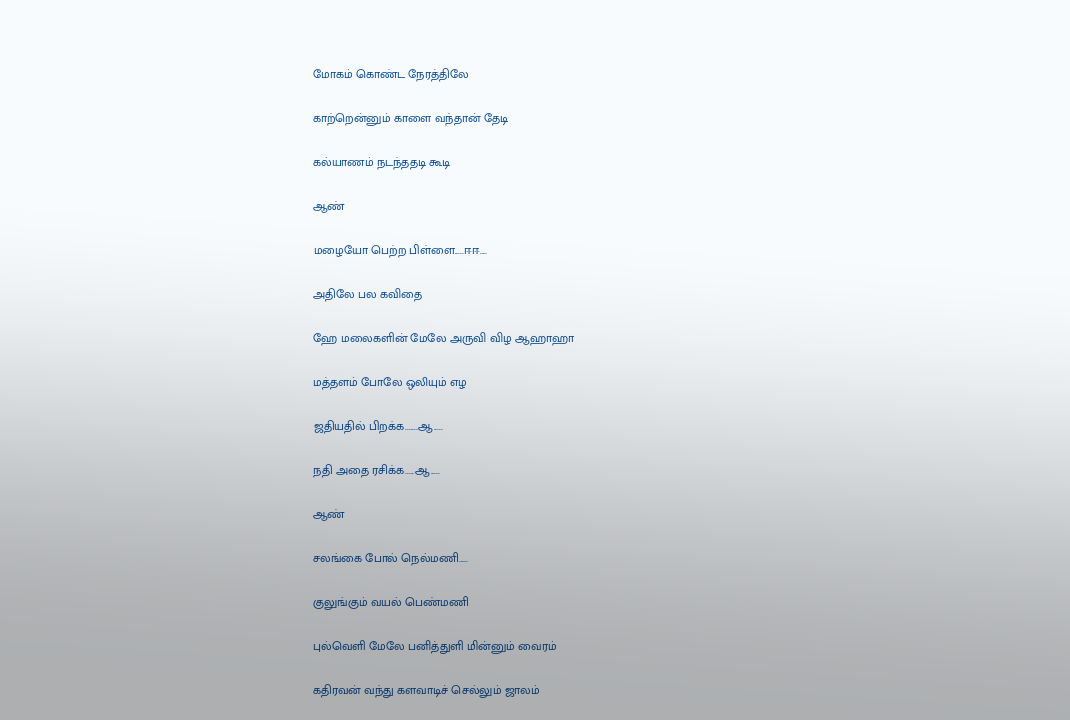மோகம் கொண்ட நேரத்திலே

காற்றென்னும் காளை வந்தான் தேடி

கல்யாணம் நடந்ததடி கூடி

ஆண்

மழையோ பெற்ற பிள்ளை.....ஈஈ....

அதிலே பல கவிதை

ஹே மலைகளின் மேலே அருவி விழ ஆஹாஹா

மத்தளம் போலே ஒலியும் எழ

ஜதியதில் பிறக்க.......ஆ.....

நதி அதை ரசிக்க.....ஆ.....

ஆண்

சலங்கை போல் நெல்மணி.....

குலுங்கும் வயல் பெண்மணி

புல்வெளி மேலே பனித்துளி மின்னும் வைரம்

கதிரவன் வந்து களவாடிச் செல்லும் ஜாலம்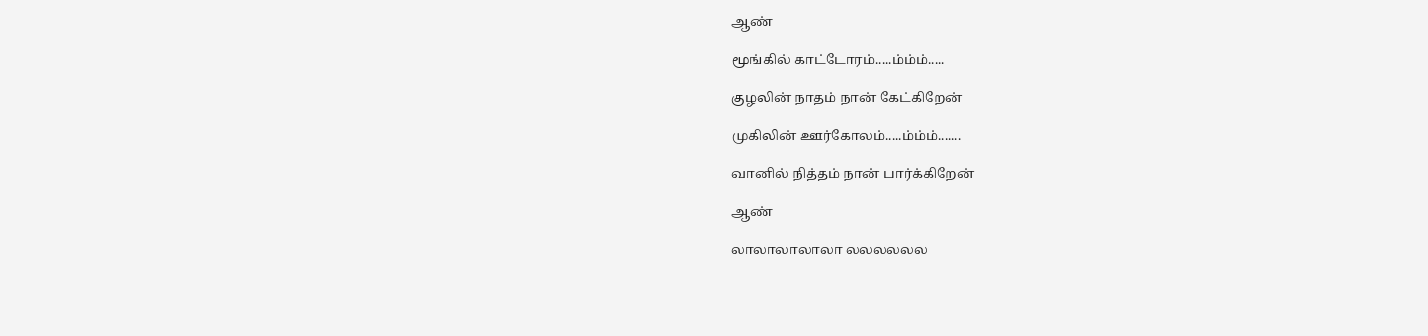ஆண்

மூங்கில் காட்டோரம்.....ம்ம்ம்.....

குழலின் நாதம் நான் கேட்கிறேன்

முகிலின் ஊர்கோலம்.....ம்ம்ம்.......

வானில் நித்தம் நான் பார்க்கிறேன்

ஆண்

லாலாலாலாலா லலலலலல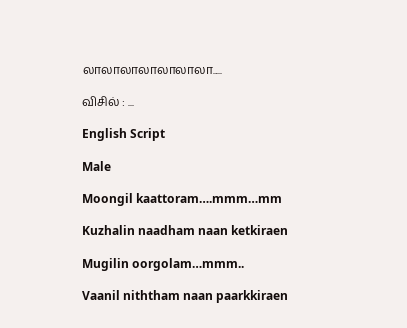லாலாலாலாலாலாலா.....

விசில் : ...

English Script

Male

Moongil kaattoram….mmm…mm

Kuzhalin naadham naan ketkiraen

Mugilin oorgolam…mmm..

Vaanil niththam naan paarkkiraen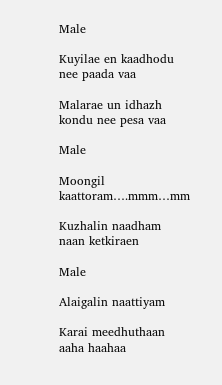Male

Kuyilae en kaadhodu nee paada vaa

Malarae un idhazh kondu nee pesa vaa

Male

Moongil kaattoram….mmm…mm

Kuzhalin naadham naan ketkiraen

Male

Alaigalin naattiyam

Karai meedhuthaan aaha haahaa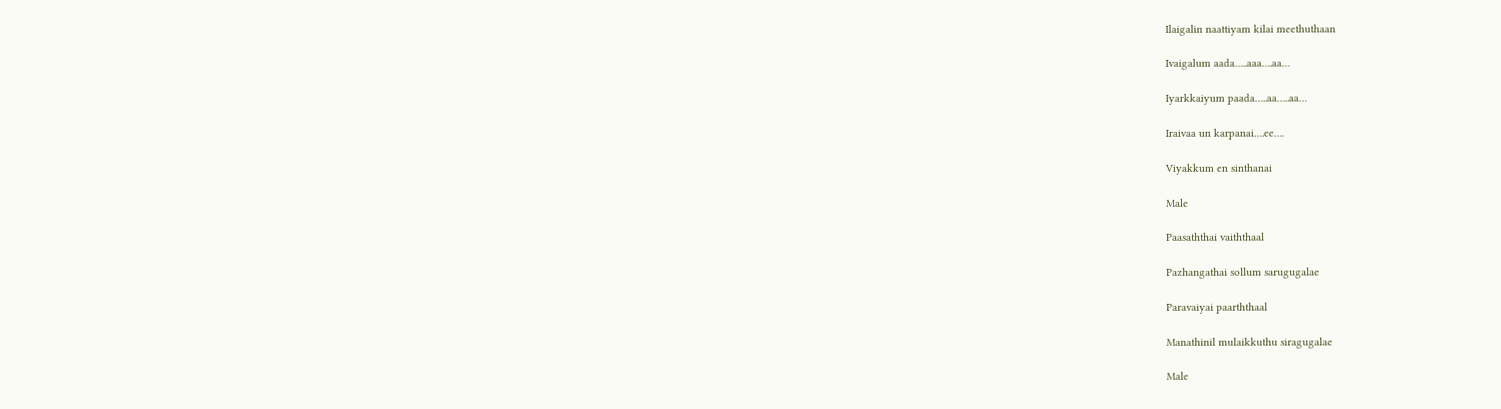Ilaigalin naattiyam kilai meethuthaan

Ivaigalum aada…..aaa….aa…

Iyarkkaiyum paada…..aa…..aa…

Iraivaa un karpanai….ee….

Viyakkum en sinthanai

Male

Paasaththai vaiththaal

Pazhangathai sollum sarugugalae

Paravaiyai paarththaal

Manathinil mulaikkuthu siragugalae

Male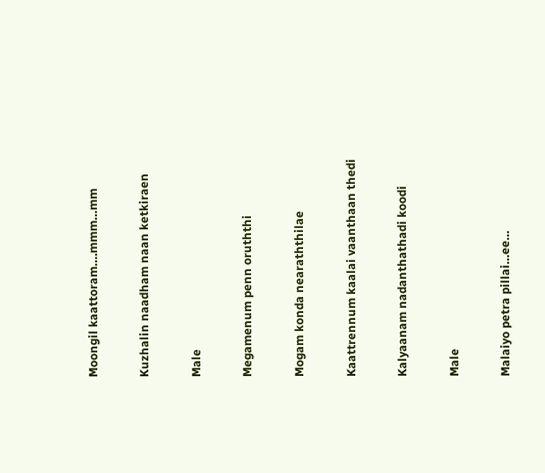Moongil kaattoram….mmm…mm

Kuzhalin naadham naan ketkiraen

Male

Megamenum penn oruththi

Mogam konda nearaththilae

Kaattrennum kaalai vaanthaan thedi

Kalyaanam nadanthathadi koodi

Male

Malaiyo petra pillai…ee…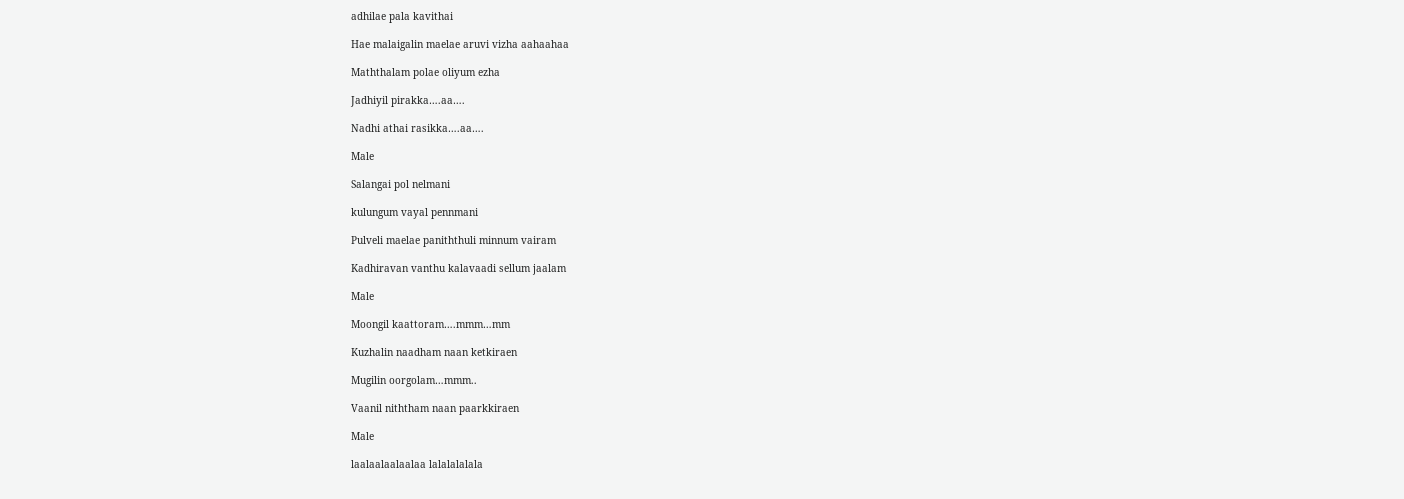adhilae pala kavithai

Hae malaigalin maelae aruvi vizha aahaahaa

Maththalam polae oliyum ezha

Jadhiyil pirakka….aa….

Nadhi athai rasikka….aa….

Male

Salangai pol nelmani

kulungum vayal pennmani

Pulveli maelae paniththuli minnum vairam

Kadhiravan vanthu kalavaadi sellum jaalam

Male

Moongil kaattoram….mmm…mm

Kuzhalin naadham naan ketkiraen

Mugilin oorgolam…mmm..

Vaanil niththam naan paarkkiraen

Male

laalaalaalaalaa lalalalalala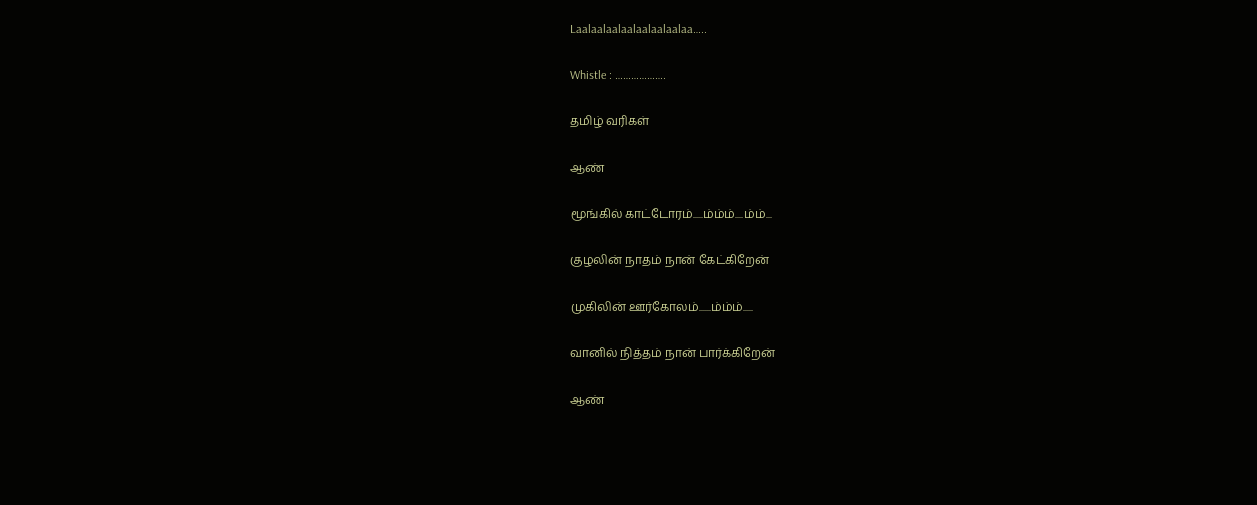Laalaalaalaalaalaalaalaa…..

Whistle : ……………….

தமிழ் வரிகள்

ஆண்

மூங்கில் காட்டோரம்.....ம்ம்ம்....ம்ம்...

குழலின் நாதம் நான் கேட்கிறேன்

முகிலின் ஊர்கோலம்......ம்ம்ம்.....

வானில் நித்தம் நான் பார்க்கிறேன்

ஆண்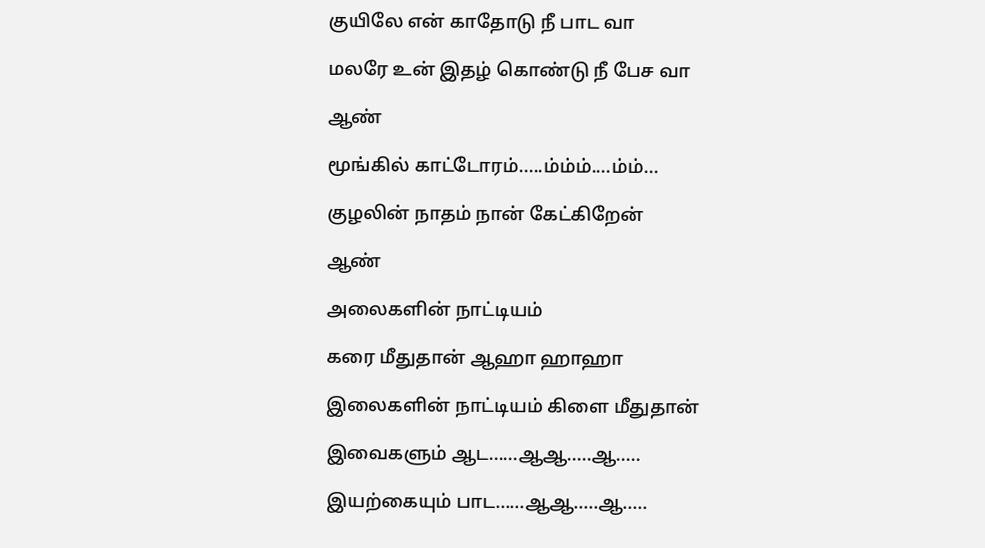குயிலே என் காதோடு நீ பாட வா

மலரே உன் இதழ் கொண்டு நீ பேச வா

ஆண்

மூங்கில் காட்டோரம்.....ம்ம்ம்....ம்ம்...

குழலின் நாதம் நான் கேட்கிறேன்

ஆண்

அலைகளின் நாட்டியம்

கரை மீதுதான் ஆஹா ஹாஹா

இலைகளின் நாட்டியம் கிளை மீதுதான்

இவைகளும் ஆட......ஆஆ.....ஆ.....

இயற்கையும் பாட......ஆஆ.....ஆ.....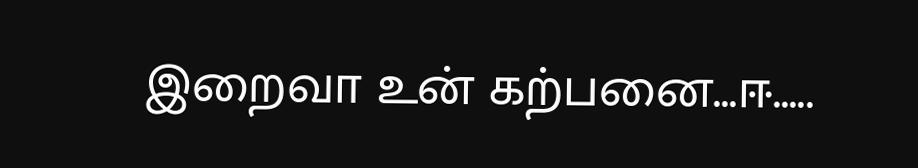இறைவா உன் கற்பனை...ஈ.....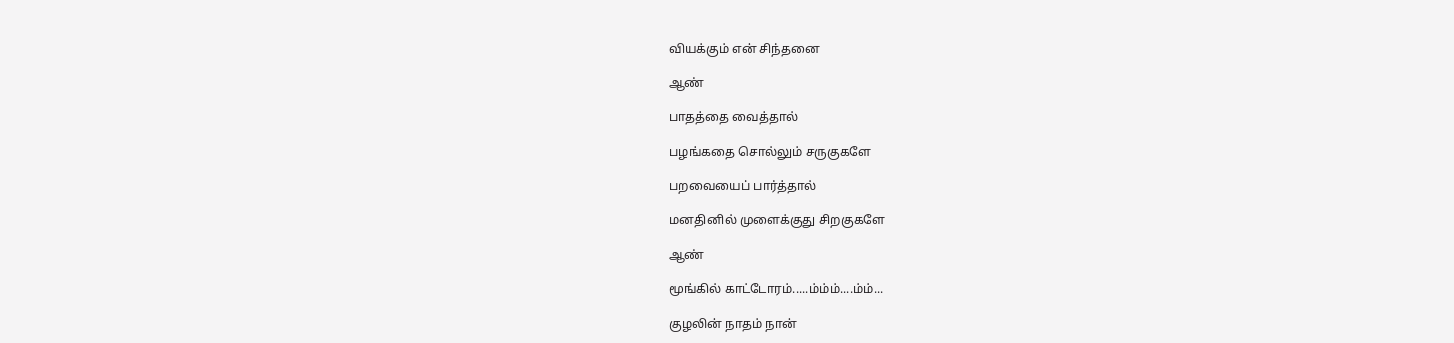வியக்கும் என் சிந்தனை

ஆண்

பாதத்தை வைத்தால்

பழங்கதை சொல்லும் சருகுகளே

பறவையைப் பார்த்தால்

மனதினில் முளைக்குது சிறகுகளே

ஆண்

மூங்கில் காட்டோரம்.....ம்ம்ம்....ம்ம்...

குழலின் நாதம் நான்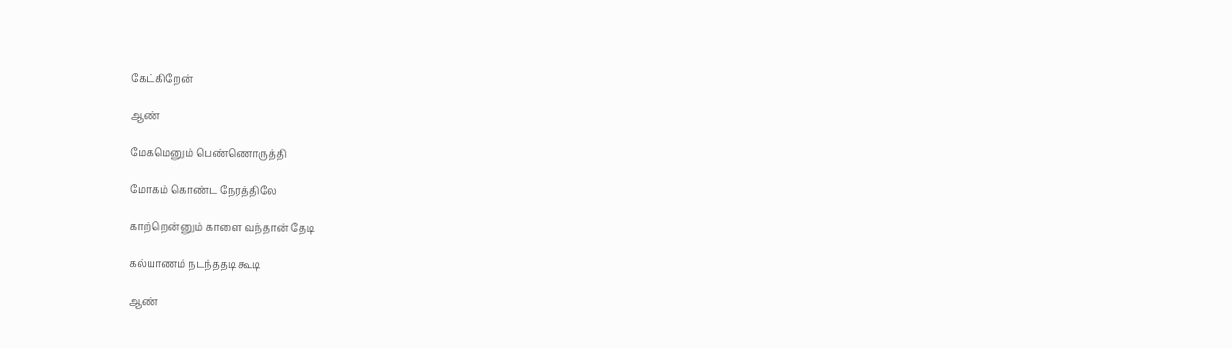கேட்கிறேன்

ஆண்

மேகமெனும் பெண்ணொருத்தி

மோகம் கொண்ட நேரத்திலே

காற்றென்னும் காளை வந்தான் தேடி

கல்யாணம் நடந்ததடி கூடி

ஆண்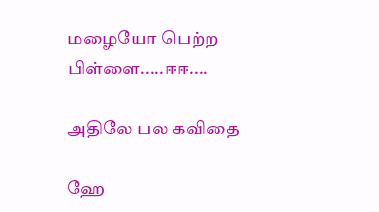மழையோ பெற்ற பிள்ளை.....ஈஈ....

அதிலே பல கவிதை

ஹே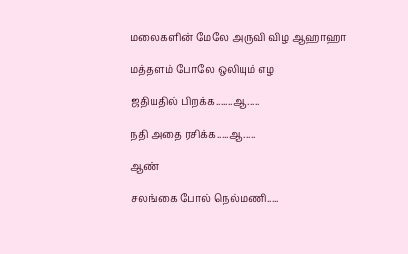மலைகளின் மேலே அருவி விழ ஆஹாஹா

மத்தளம் போலே ஒலியும் எழ

ஜதியதில் பிறக்க.......ஆ.....

நதி அதை ரசிக்க.....ஆ.....

ஆண்

சலங்கை போல் நெல்மணி.....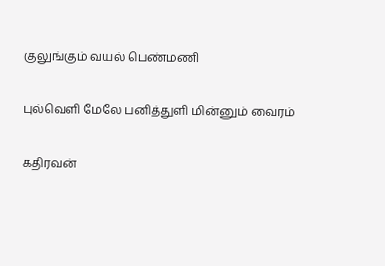குலுங்கும் வயல் பெண்மணி

புல்வெளி மேலே பனித்துளி மின்னும் வைரம்

கதிரவன்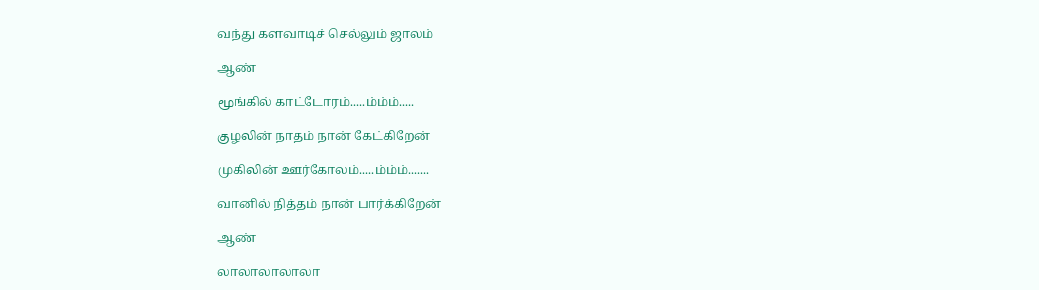வந்து களவாடிச் செல்லும் ஜாலம்

ஆண்

மூங்கில் காட்டோரம்.....ம்ம்ம்.....

குழலின் நாதம் நான் கேட்கிறேன்

முகிலின் ஊர்கோலம்.....ம்ம்ம்.......

வானில் நித்தம் நான் பார்க்கிறேன்

ஆண்

லாலாலாலாலா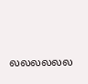லலலலலல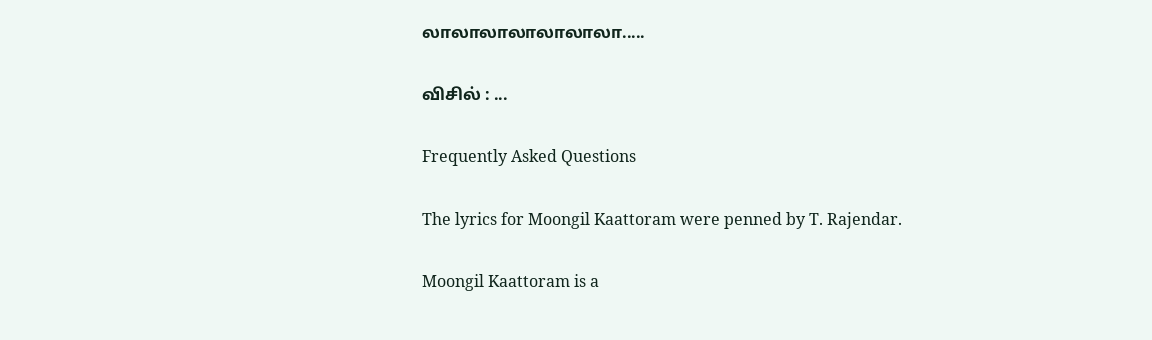லாலாலாலாலாலாலா.....

விசில் : ...

Frequently Asked Questions

The lyrics for Moongil Kaattoram were penned by T. Rajendar.

Moongil Kaattoram is a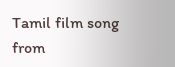Tamil film song from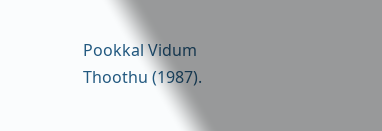Pookkal Vidum Thoothu (1987).